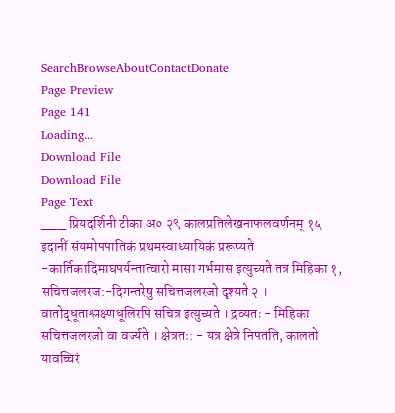SearchBrowseAboutContactDonate
Page Preview
Page 141
Loading...
Download File
Download File
Page Text
___ प्रियदर्शिनी टीका अ० २९ कालप्रतिलेखनाफलवर्णनम् १५ इदानीं संयमोपपातिकं प्रथमस्वाध्यायिकं प्ररूप्यते -कार्तिकादिमाघपर्यन्तात्वारो मासा गर्भमास इत्युच्यते तत्र मिहिका १, सचित्तजलरज:-दिगन्तरेषु सचित्तजलरजो दृश्यते २ । वातोद्धूताश्लक्ष्णधूलिरपि सचित्र इत्युच्यते । द्रव्यतः - मिहिका सचित्तजलरजो वा वर्ज्यते । क्षेत्रतः: - यत्र क्षेत्रे निपतति, कालतो यावच्चिरं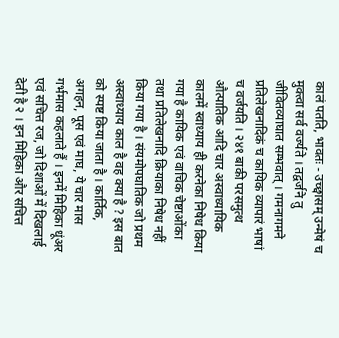कालं पतति, भावतः - उच्छ्वासम् उन्मेषं च मुक्त्वा सर्व वर्ज्यते । तद्वर्जने तु जीवितव्याघात सम्भवात् । गमनागमने प्रतिलेखनादिकं च कायिक व्यापारं भाषां च वर्जयति । २४१ बाकी परसमुत्थ औत्पातिक आदि चार अस्वाध्यायिक कालमें स्वाध्याय ही करनेका निषेध किया गया है कायिक एवं वाचिक चेष्टाओंका तथा प्रतिलेखनादि क्रियाका निषेध नहीं किया गया है । संयमोपघातिक जो प्रथम अस्वाध्याय काल है वह क्या है ? इस बात को स्पष्ट किया जाता है । कार्तिक, अगहन, पूस एवं माघ, ये चार मास गर्भमास कहलाते हैं । इनमें मिहिका धूंअर एवं सचित्त रज, जो दिशाओं में दिखलाई देती है २ । इन मिहिका और सचित्त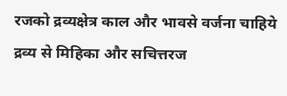रजको द्रव्यक्षेत्र काल और भावसे वर्जना चाहिये द्रव्य से मिहिका और सचित्तरज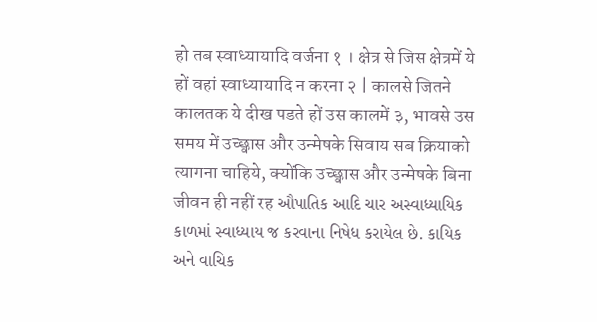हो तब स्वाध्यायादि वर्जना १ । क्षेत्र से जिस क्षेत्रमें ये हों वहां स्वाध्यायादि न करना २ | कालसे जितने कालतक ये दीख पडते हों उस कालमें ३, भावसे उस समय में उच्छ्वास और उन्मेषके सिवाय सब क्रियाको त्यागना चाहिये, क्योंकि उच्छ्वास और उन्मेषके बिना जीवन ही नहीं रह ઔપાતિક આદિ ચાર અસ્વાધ્યાયિક કાળમાં સ્વાધ્યાય જ કરવાના નિષેધ કરાયેલ છે. કાયિક અને વાચિક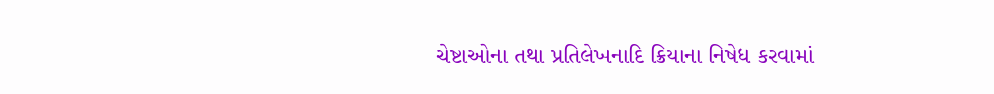ચેષ્ટાઓના તથા પ્રતિલેખનાદિ ક્રિયાના નિષેધ કરવામાં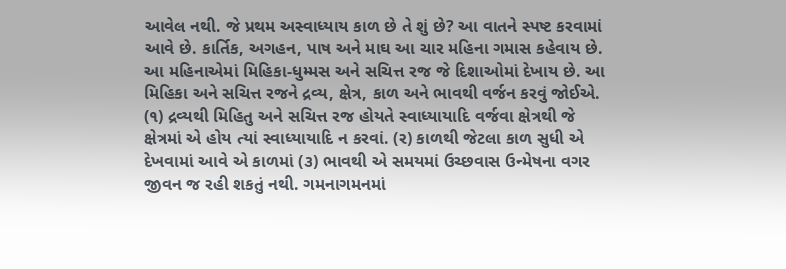આવેલ નથી. જે પ્રથમ અસ્વાધ્યાય કાળ છે તે શું છે? આ વાતને સ્પષ્ટ કરવામાં આવે છે. કાર્તિક, અગહન, પાષ અને માઘ આ ચાર મહિના ગમાસ કહેવાય છે. આ મહિનાએમાં મિહિકા-ધુમ્મસ અને સચિત્ત રજ જે દિશાઓમાં દેખાય છે. આ મિહિકા અને સચિત્ત રજને દ્રવ્ય, ક્ષેત્ર, કાળ અને ભાવથી વર્જન કરવું જોઈએ. (૧) દ્રવ્યથી મિહિતુ અને સચિત્ત રજ હોયતે સ્વાધ્યાયાદિ વર્જવા ક્ષેત્રથી જે ક્ષેત્રમાં એ હોય ત્યાં સ્વાધ્યાયાદિ ન કરવાં. (ર) કાળથી જેટલા કાળ સુધી એ દેખવામાં આવે એ કાળમાં (૩) ભાવથી એ સમયમાં ઉચ્છવાસ ઉન્મેષના વગર જીવન જ રહી શકતું નથી. ગમનાગમનમાં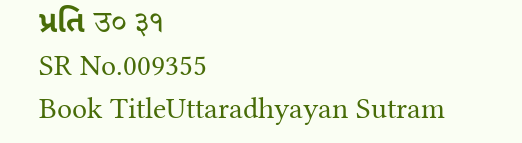પ્રતિ उ० ३१
SR No.009355
Book TitleUttaradhyayan Sutram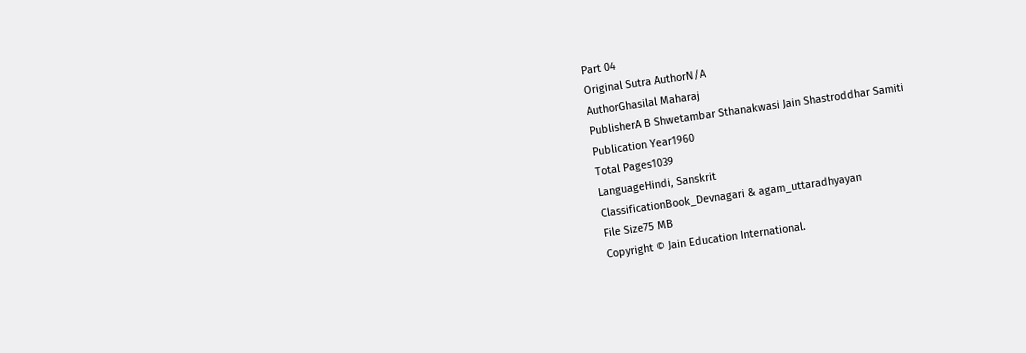Part 04
Original Sutra AuthorN/A
AuthorGhasilal Maharaj
PublisherA B Shwetambar Sthanakwasi Jain Shastroddhar Samiti
Publication Year1960
Total Pages1039
LanguageHindi, Sanskrit
ClassificationBook_Devnagari & agam_uttaradhyayan
File Size75 MB
Copyright © Jain Education International.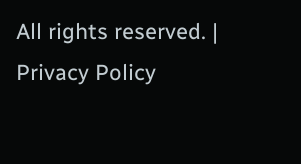All rights reserved. | Privacy Policy